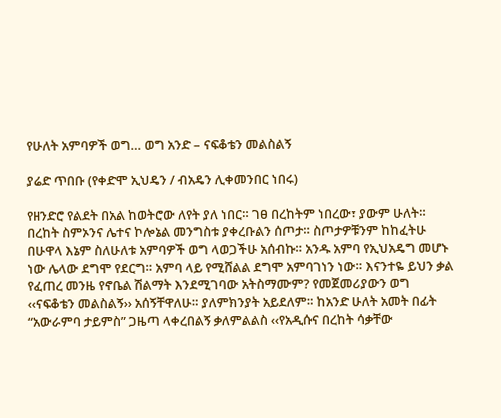የሁለት አምባዎች ወግ… ወግ አንድ – ናፍቆቴን መልስልኝ

ያሬድ ጥበቡ (የቀድሞ ኢህዴን / ብአዴን ሊቀመንበር ነበሩ)

የዘንድሮ የልደት በአል ከወትሮው ለየት ያለ ነበር። ገፀ በረከትም ነበረው፣ ያውም ሁለት። በረከት ስምኦንና ሌተና ኮሎኔል መንግስቱ ያቀረቡልን ሰጦታ። ስጦታዎቹንም ከከፈትሁ በሁዋላ እኔም ስለሁለቱ አምባዎች ወግ ላወጋችሁ አሰብኩ። አንዱ አምባ የኢህአዴግ መሆኑ ነው ሌላው ደግሞ የደርግ። አምባ ላይ የሚሸልል ደግሞ አምባገነን ነው። እናንተዬ ይህን ቃል የፈጠረ መንዜ የኖቤል ሽልማት እንደሚገባው አትስማሙም? የመጀመሪያውን ወግ ‹‹ናፍቆቴን መልስልኝ›› አሰኝቸዋለሁ። ያለምክንያት አይደለም። ከአንድ ሁለት አመት በፊት “አውራምባ ታይምስ” ጋዜጣ ላቀረበልኝ ቃለምልልስ ‹‹የአዲሱና በረከት ሳቃቸው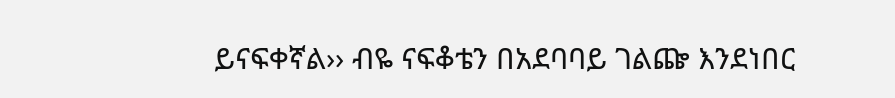ይናፍቀኛል›› ብዬ ናፍቆቴን በአደባባይ ገልጬ እንደነበር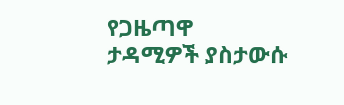የጋዜጣዋ ታዳሚዎች ያስታውሱ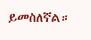ይመስለኛል።